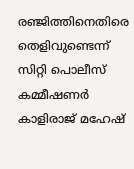രഞ്ജിത്തിനെതിരെ തെളിവുണ്ടെന്ന് സിറ്റി പൊലീസ് കമ്മീഷണർ കാളിരാജ് മഹേഷ്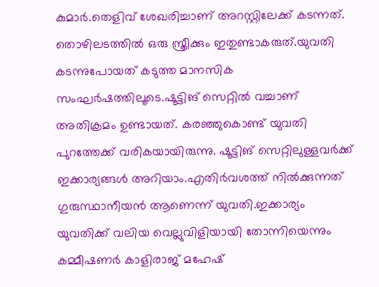കുമാർ.തെളിവ് ശേഖരിച്ചാണ് അറസ്റ്റിലേക്ക് കടന്നത്. തൊഴിലടത്തിൽ ഒരു സ്ത്രീക്കും ഇതുണ്ടാകരുത്.യുവതി കടന്നുപോയത് കടുത്ത മാനസിക സംഘർഷത്തിലൂടെ.ഷൂട്ടിങ് സെറ്റിൽ വച്ചാണ് അതിക്രമം ഉണ്ടായത്. കരഞ്ഞുകൊണ്ട് യുവതി പുറത്തേക്ക് വരികയായിരുന്നു. ഷൂട്ടിങ് സെറ്റിലുള്ളവർക്ക് ഇക്കാര്യങ്ങൾ അറിയാം.എതിർവശത്ത് നിൽക്കുന്നത് ഗുരുസ്ഥാനീയൻ ആണെന്ന് യുവതി.ഇക്കാര്യം യുവതിക്ക് വലിയ വെല്ലുവിളിയായി തോന്നിയെന്നും കമ്മീഷണർ കാളിരാജ് മഹേഷ്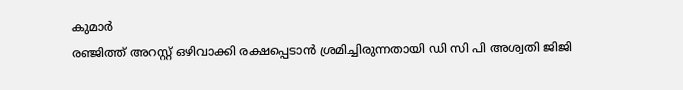കുമാർ
രഞ്ജിത്ത് അറസ്റ്റ് ഒഴിവാക്കി രക്ഷപ്പെടാൻ ശ്രമിച്ചിരുന്നതായി ഡി സി പി അശ്വതി ജിജി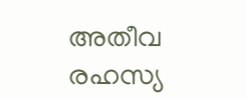അതീവ രഹസ്യ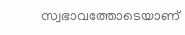സ്വഭാവത്തോടെയാണ്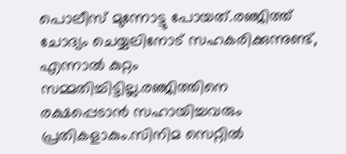പൊലീസ് മുന്നോട്ടു പോയത്.രഞ്ജിത്ത് ചോദ്യം ചെയ്യലിനോട് സഹകരിക്കുന്നുണ്ട്, എന്നാൽ കുറ്റം സമ്മതിച്ചിട്ടില്ല.രഞ്ജിത്തിനെ രക്ഷപ്പെടാൻ സഹായിച്ചവരും പ്രതികളാകും.സിനിമ സെറ്റിൽ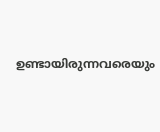ഉണ്ടായിരുന്നവരെയും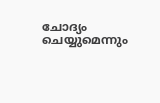ചോദ്യം ചെയ്യുമെന്നും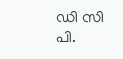ഡി സി പി.